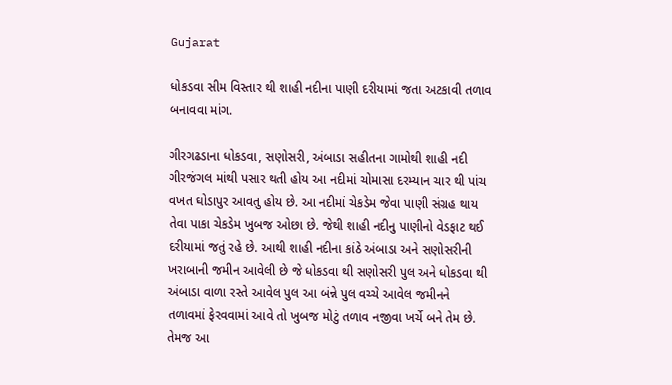Gujarat

ધોકડવા સીમ વિસ્તાર થી શાહી નદીના પાણી દરીયામાં જતા અટકાવી તળાવ બનાવવા માંગ.

ગીરગઢડાના ધોકડવા, સણોસરી, અંબાડા સહીતના ગામોથી શાહી નદી ગીરજંગલ માંથી પસાર થતી હોય આ નદીમાં ચોમાસા દરમ્યાન ચાર થી પાંચ વખત ઘોડાપુર આવતુ હોય છે. આ નદીમાં ચેકડેમ જેવા પાણી સંગ્રહ થાય તેવા પાકા ચેકડેમ ખુબજ ઓછા છે. જેથી શાહી નદીનુ પાણીનો વેડફાટ થઈ દરીયામાં જતું રહે છે. આથી શાહી નદીના કાંઠે અંબાડા અને સણોસરીની ખરાબાની જમીન આવેલી છે જે ધોકડવા થી સણોસરી પુલ અને ધોકડવા થી અંબાડા વાળા રસ્તે આવેલ પુલ આ બંન્ને પુલ વચ્ચે આવેલ જમીનને તળાવમાં ફેરવવામાં આવે તો ખુબજ મોટું તળાવ નજીવા ખર્ચે બને તેમ છે. તેમજ આ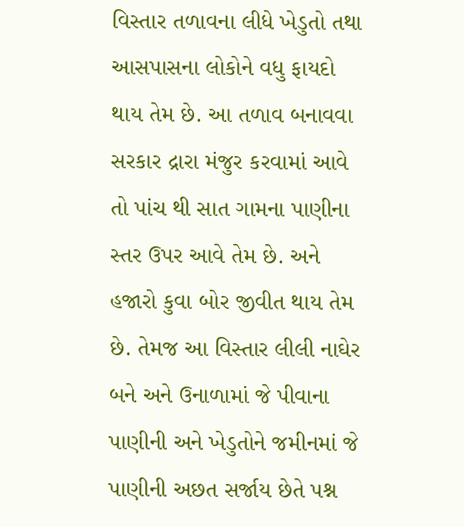વિસ્તાર તળાવના લીધે ખેડુતો તથા આસપાસના લોકોને વધુ ફાયદો થાય તેમ છે. આ તળાવ બનાવવા સરકાર દ્રારા મંજુર કરવામાં આવે તો પાંચ થી સાત ગામના પાણીના સ્તર ઉપર આવે તેમ છે. અને હજારો કુવા બોર જીવીત થાય તેમ છે. તેમજ આ વિસ્તાર લીલી નાઘેર બને અને ઉનાળામાં જે પીવાના પાણીની અને ખેડુતોને જમીનમાં જે પાણીની અછત સર્જાય છેતે પશ્ન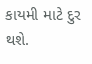કાયમી માટે દુર થશે.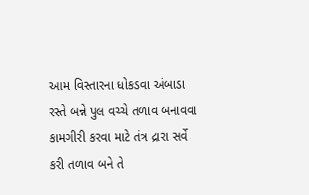આમ વિસ્તારના ધોકડવા અંબાડા રસ્તે બન્ને પુલ વચ્ચે તળાવ બનાવવા કામગીરી કરવા માટે તંત્ર દ્રારા સર્વે કરી તળાવ બને તે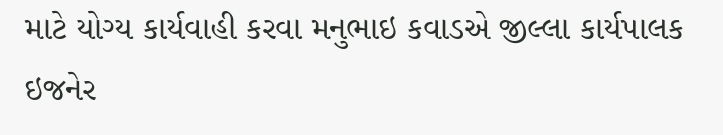માટે યોગ્ય કાર્યવાહી કરવા મનુભાઇ કવાડએ જીલ્લા કાર્યપાલક ઇજનેર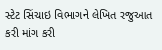સ્ટેટ સિંચાઇ વિભાગને લેખિત રજુઆત કરી માંગ કરી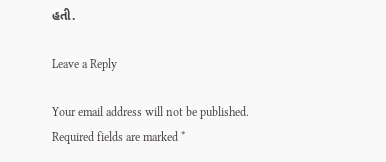હતી.

Leave a Reply

Your email address will not be published. Required fields are marked *